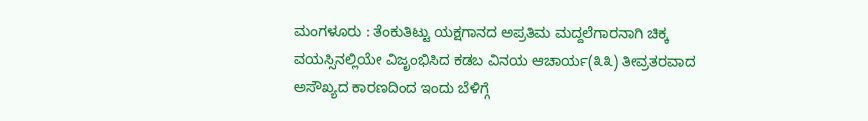ಮಂಗಳೂರು : ತೆಂಕುತಿಟ್ಟು ಯಕ್ಷಗಾನದ ಅಪ್ರತಿಮ ಮದ್ದಲೆಗಾರನಾಗಿ ಚಿಕ್ಕ ವಯಸ್ಸಿನಲ್ಲಿಯೇ ವಿಜೃಂಭಿಸಿದ ಕಡಬ ವಿನಯ ಆಚಾರ್ಯ(೩೩) ತೀವ್ರತರವಾದ ಅಸೌಖ್ಯದ ಕಾರಣದಿಂದ ಇಂದು ಬೆಳಿಗ್ಗೆ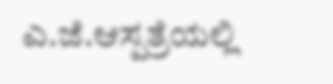ಎ.ಜೆ.ಆಸ್ಪತ್ರೆಯಲ್ಲಿ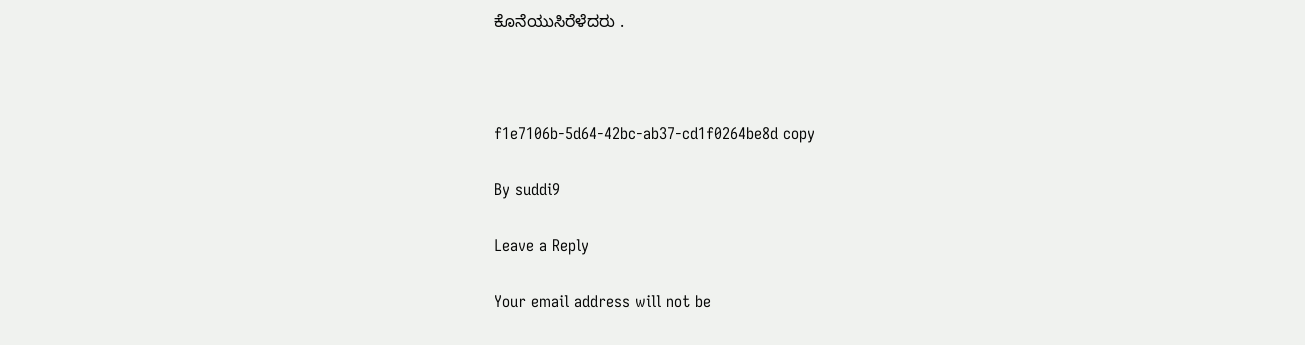ಕೊನೆಯುಸಿರೆಳೆದರು .



f1e7106b-5d64-42bc-ab37-cd1f0264be8d copy

By suddi9

Leave a Reply

Your email address will not be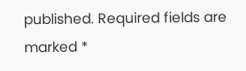published. Required fields are marked *